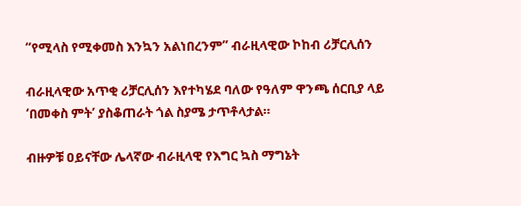“የሚላስ የሚቀመስ እንኳን አልነበረንም” ብራዚላዊው ኮከብ ሪቻርሊሰን

ብራዚላዊው አጥቂ ሪቻርሊሰን እየተካሄደ ባለው የዓለም ዋንጫ ሰርቢያ ላይ ‘በመቀስ ምት’ ያስቆጠራት ጎል ስያሜ ታጥቶላታል።

ብዙዎቹ ዐይናቸው ሌላኛው ብራዚላዊ የእግር ኳስ ማግኔት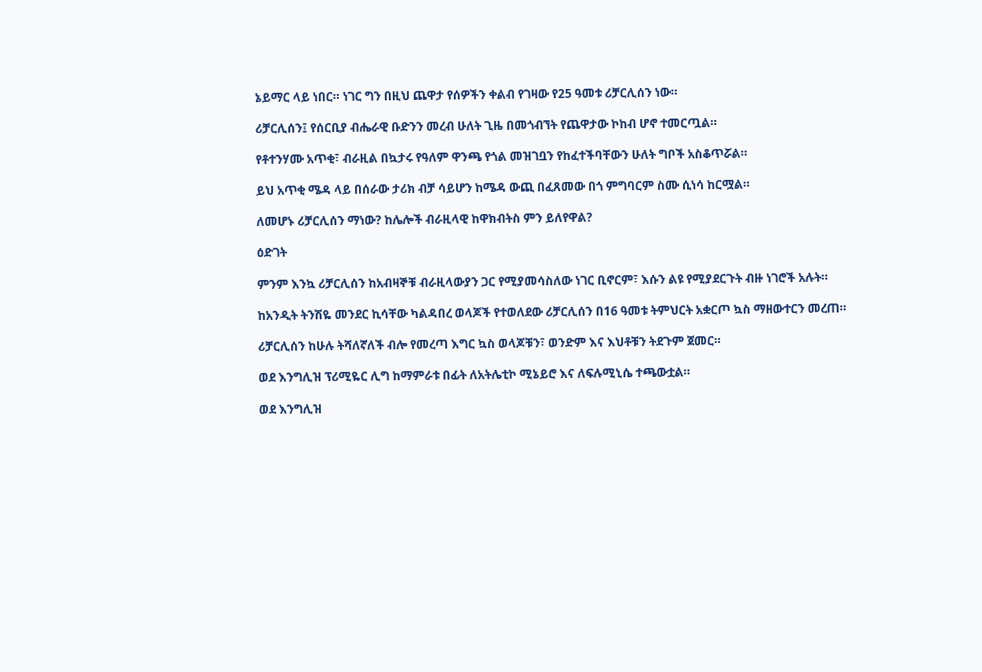ኔይማር ላይ ነበር። ነገር ግን በዚህ ጨዋታ የሰዎችን ቀልብ የገዛው የ25 ዓመቱ ሪቻርሊሰን ነው።

ሪቻርሊሰን፤ የሰርቢያ ብሔራዊ ቡድንን መረብ ሁለት ጊዜ በመጎብኘት የጨዋታው ኮከብ ሆኖ ተመርጧል።

የቶተንሃሙ አጥቂ፣ ብራዚል በኳታሩ የዓለም ዋንጫ የጎል መዝገቧን የከፈተችባቸውን ሁለት ግቦች አስቆጥሯል።

ይህ አጥቂ ሜዳ ላይ በሰራው ታሪክ ብቻ ሳይሆን ከሜዳ ውጪ በፈጸመው በጎ ምግባርም ስሙ ሲነሳ ከርሟል።

ለመሆኑ ሪቻርሊሰን ማነው? ከሌሎች ብራዚላዊ ከዋክብትስ ምን ይለየዋል?

ዕድገት

ምንም እንኳ ሪቻርሊሰን ከአብዛኞቹ ብራዚላውያን ጋር የሚያመሳስለው ነገር ቢኖርም፣ እሱን ልዩ የሚያደርጉት ብዙ ነገሮች አሉት።

ከአንዲት ትንሽዬ መንደር ኪሳቸው ካልዳበረ ወላጆች የተወለደው ሪቻርሊሰን በ16 ዓመቱ ትምህርት አቋርጦ ኳስ ማዘውተርን መረጠ።

ሪቻርሊሰን ከሁሉ ትሻለኛለች ብሎ የመረጣ እግር ኳስ ወላጆቹን፣ ወንድም እና እህቶቹን ትደጉም ጀመር።

ወደ እንግሊዝ ፕሪሚዬር ሊግ ከማምራቱ በፊት ለአትሌቲኮ ሚኔይሮ እና ለፍሉሚኒሴ ተጫውቷል።

ወደ እንግሊዝ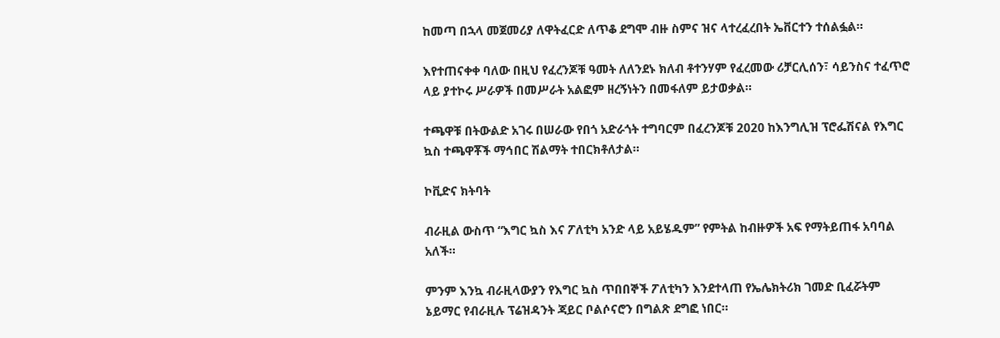ከመጣ በኋላ መጀመሪያ ለዋትፈርድ ለጥቆ ደግሞ ብዙ ስምና ዝና ላተረፈረበት ኤቨርተን ተሰልፏል።

እየተጠናቀቀ ባለው በዚህ የፈረንጆቹ ዓመት ለለንደኑ ክለብ ቶተንሃም የፈረመው ሪቻርሊሰን፣ ሳይንስና ተፈጥሮ ላይ ያተኮሩ ሥራዎች በመሥራት አልፎም ዘረኝነትን በመፋለም ይታወቃል።

ተጫዋቹ በትውልድ አገሩ በሠራው የበጎ አድራጎት ተግባርም በፈረንጆቹ 2020 ከእንግሊዝ ፕሮፌሽናል የእግር ኳስ ተጫዋቾች ማኅበር ሽልማት ተበርክቶለታል።

ኮቪድና ክትባት

ብራዚል ውስጥ “እግር ኳስ እና ፖለቲካ አንድ ላይ አይሄዱም” የምትል ከብዙዎች አፍ የማትይጠፋ አባባል አለች።

ምንም እንኳ ብራዚላውያን የእግር ኳስ ጥበበኞች ፖለቲካን እንደተላጠ የኤሌክትሪክ ገመድ ቢፈሯትም ኔይማር የብራዚሉ ፕሬዝዳንት ጃይር ቦልሶናሮን በግልጽ ደግፎ ነበር።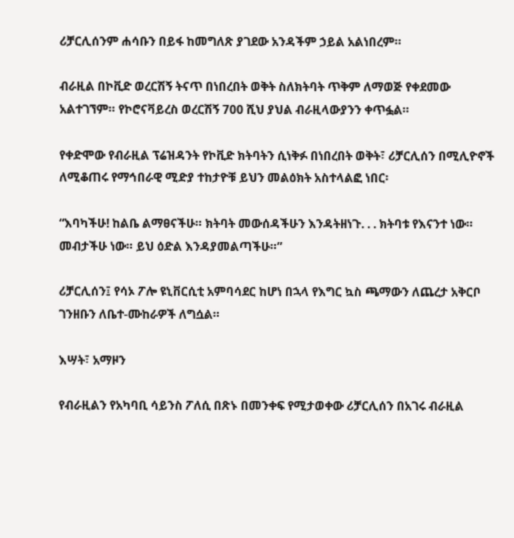ሪቻርሊሰንም ሐሳቡን በይፋ ከመግለጽ ያገደው አንዳችም ኃይል አልነበረም።

ብራዚል በኮቪድ ወረርሽኝ ትናጥ በነበረበት ወቅት ስለክትባት ጥቅም ለማወጅ የቀደመው አልተገኘም። የኮሮናቫይረስ ወረርሽኝ 700 ሺህ ያህል ብራዚላውያንን ቀጥፏል።

የቀድሞው የብራዚል ፕሬዝዳንት የኮቪድ ክትባትን ሲነቅፉ በነበረበት ወቅት፣ ሪቻርሊሰን በሚሊዮኖች ለሚቆጠሩ የማኅበራዊ ሚድያ ተከታዮቹ ይህን መልዕክት አስተላልፎ ነበር፡

“እባካችሁ! ከልቤ ልማፀናችሁ። ክትባት መውሰዳችሁን እንዳትዘነጉ. . . ክትባቱ የእናንተ ነው። መብታችሁ ነው። ይህ ዕድል እንዳያመልጣችሁ።”

ሪቻርሊሰን፤ የሳኦ ፖሎ ዩኒቨርሲቲ አምባሳደር ከሆነ በኋላ የእግር ኳስ ጫማውን ለጨረታ አቅርቦ ገንዘቡን ለቤተ-ሙከራዎች ለግሷል።

እሣት፣ አማዞን

የብራዚልን የአካባቢ ሳይንስ ፖለሲ በጽኑ በመንቀፍ የሚታወቀው ሪቻርሊሰን በአገሩ ብራዚል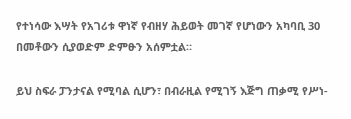የተነሳው እሣት የአገሪቱ ዋነኛ የብዘሃ ሕይወት መገኛ የሆነውን አካባቢ 30 በመቶውን ሲያወድም ድምፁን አሰምቷል።

ይህ ስፍራ ፓንታናል የሚባል ሲሆን፣ በብራዚል የሚገኝ እጅግ ጠቃሚ የሥነ-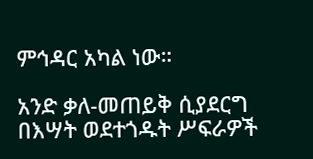ምኅዳር አካል ነው።

አንድ ቃለ-መጠይቅ ሲያደርግ በእሣት ወደተጎዱት ሥፍራዎች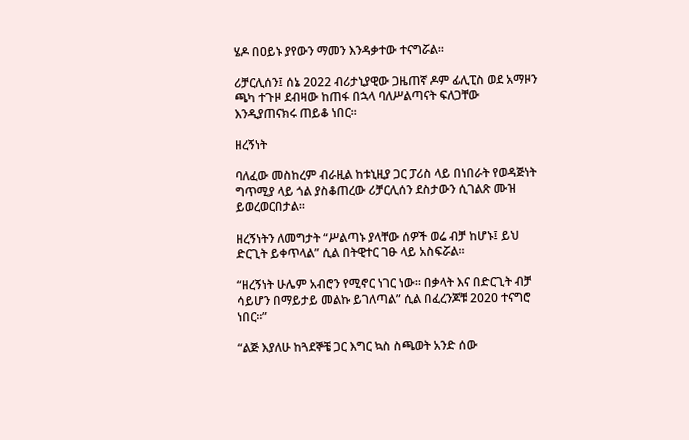ሄዶ በዐይኑ ያየውን ማመን እንዳቃተው ተናግሯል።

ሪቻርሊሰን፤ ሰኔ 2022 ብሪታኒያዊው ጋዜጠኛ ዶም ፊሊፒስ ወደ አማዞን ጫካ ተጉዞ ደብዛው ከጠፋ በኋላ ባለሥልጣናት ፍለጋቸው እንዲያጠናክሩ ጠይቆ ነበር።

ዘረኝነት

ባለፈው መስከረም ብራዚል ከቱኒዚያ ጋር ፓሪስ ላይ በነበራት የወዳጅነት ግጥሚያ ላይ ጎል ያስቆጠረው ሪቻርሊሰን ደስታውን ሲገልጽ ሙዝ ይወረወርበታል።

ዘረኝነትን ለመግታት “ሥልጣኑ ያላቸው ሰዎች ወሬ ብቻ ከሆኑ፤ ይህ ድርጊት ይቀጥላል” ሲል በትዊተር ገፁ ላይ አስፍሯል።

“ዘረኝነት ሁሌም አብሮን የሚኖር ነገር ነው። በቃላት እና በድርጊት ብቻ ሳይሆን በማይታይ መልኩ ይገለጣል” ሲል በፈረንጆቹ 2020 ተናግሮ ነበር።”

“ልጅ እያለሁ ከጓደኞቼ ጋር እግር ኳስ ስጫወት አንድ ሰው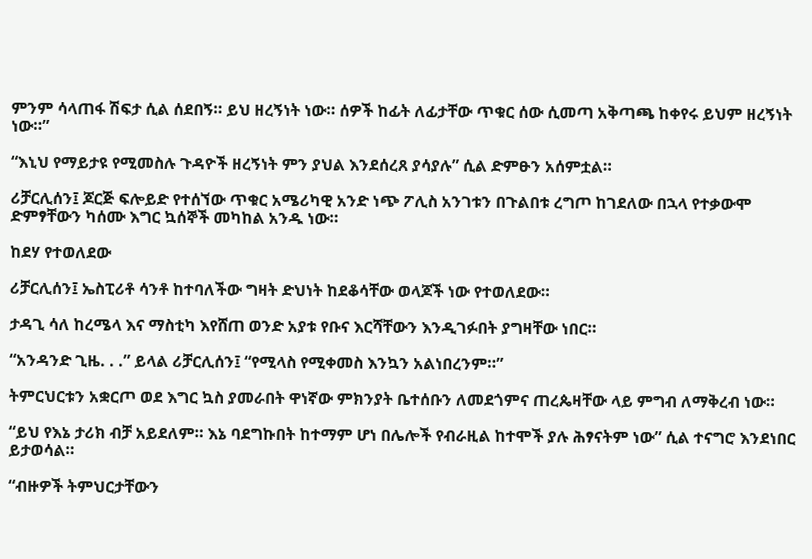ምንም ሳላጠፋ ሽፍታ ሲል ሰደበኝ። ይህ ዘረኝነት ነው። ሰዎች ከፊት ለፊታቸው ጥቁር ሰው ሲመጣ አቅጣጫ ከቀየሩ ይህም ዘረኝነት ነው።”

“እኒህ የማይታዩ የሚመስሉ ጉዳዮች ዘረኝነት ምን ያህል እንደሰረጸ ያሳያሉ” ሲል ድምፁን አሰምቷል።

ሪቻርሊሰን፤ ጆርጅ ፍሎይድ የተሰኘው ጥቁር አሜሪካዊ አንድ ነጭ ፖሊስ አንገቱን በጉልበቱ ረግጦ ከገደለው በኋላ የተቃውሞ ድምፃቸውን ካሰሙ እግር ኳሰኞች መካከል አንዱ ነው።

ከደሃ የተወለደው

ሪቻርሊሰን፤ ኤስፒሪቶ ሳንቶ ከተባለችው ግዛት ድህነት ከደቆሳቸው ወላጆች ነው የተወለደው።

ታዳጊ ሳለ ከረሜላ እና ማስቲካ እየሸጠ ወንድ አያቱ የቡና እርሻቸውን እንዲገፉበት ያግዛቸው ነበር።

“አንዳንድ ጊዜ. . .” ይላል ሪቻርሊሰን፤ “የሚላስ የሚቀመስ እንኳን አልነበረንም።”

ትምርህርቱን አቋርጦ ወደ እግር ኳስ ያመራበት ዋነኛው ምክንያት ቤተሰቡን ለመደጎምና ጠረጴዛቸው ላይ ምግብ ለማቅረብ ነው።

“ይህ የእኔ ታሪክ ብቻ አይደለም። እኔ ባደግኩበት ከተማም ሆነ በሌሎች የብራዚል ከተሞች ያሉ ሕፃናትም ነው” ሲል ተናግሮ እንደነበር ይታወሳል።

“ብዙዎች ትምህርታቸውን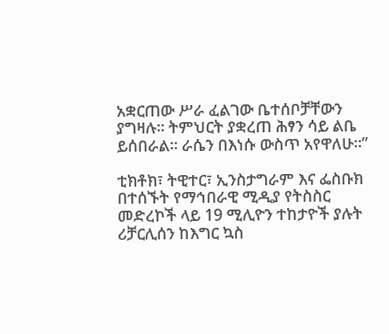አቋርጠው ሥራ ፈልገው ቤተሰቦቻቸውን ያግዛሉ። ትምህርት ያቋረጠ ሕፃን ሳይ ልቤ ይሰበራል። ራሴን በእነሱ ውስጥ አየዋለሁ።”

ቲክቶክ፣ ትዊተር፣ ኢንስታግራም እና ፌስቡክ በተሰኙት የማኅበራዊ ሚዲያ የትስስር መድረኮች ላይ 19 ሚሊዮን ተከታዮች ያሉት ሪቻርሊሰን ከእግር ኳስ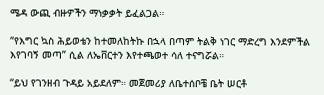ሜዳ ውጪ ብዙዎችን ማነቃቃት ይፈልጋል።

“የእግር ኳስ ሕይወቴን ከተመለከትኩ በኋላ በጣም ትልቅ ነገር ማድረግ እንደምችል እየገባኝ መጣ” ሲል ለኤቨርተን እየተጫወተ ሳለ ተናግሯል።

“ይህ የገንዘብ ጉዳይ አይደለም። መጀመሪያ ለቤተሰቦቼ ቤት ሠርቶ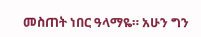መስጠት ነበር ዓላማዬ። አሁን ግን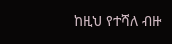ከዚህ የተሻለ ብዙ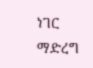ነገር ማድረግ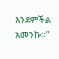እንደምችል አመንኩ።”